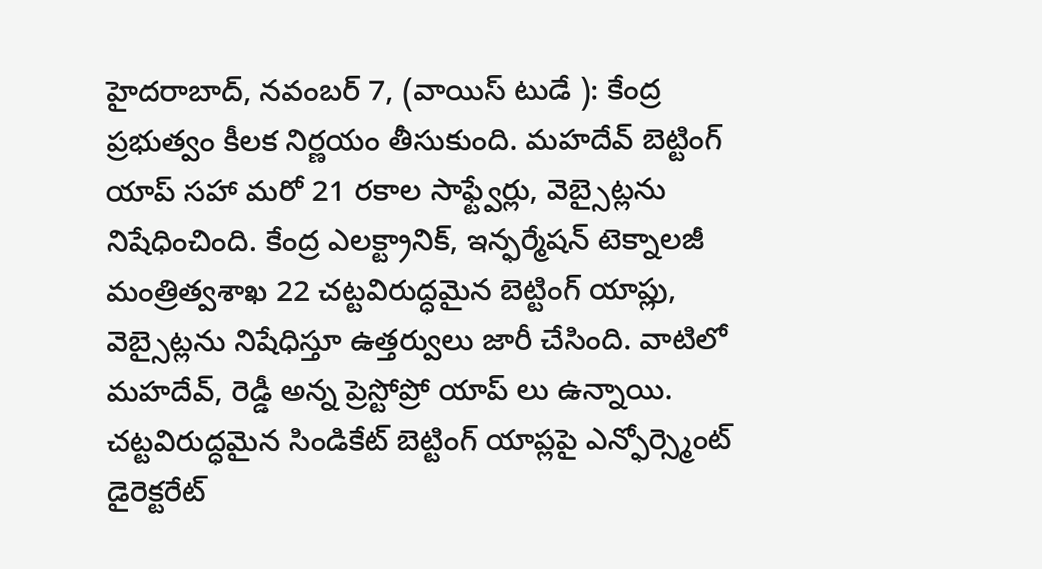హైదరాబాద్, నవంబర్ 7, (వాయిస్ టుడే ): కేంద్ర ప్రభుత్వం కీలక నిర్ణయం తీసుకుంది. మహదేవ్ బెట్టింగ్ యాప్ సహా మరో 21 రకాల సాఫ్ట్వేర్లు, వెబ్సైట్లను నిషేధించింది. కేంద్ర ఎలక్ట్రానిక్, ఇన్ఫర్మేషన్ టెక్నాలజీ మంత్రిత్వశాఖ 22 చట్టవిరుద్ధమైన బెట్టింగ్ యాప్లు, వెబ్సైట్లను నిషేధిస్తూ ఉత్తర్వులు జారీ చేసింది. వాటిలో మహదేవ్, రెడ్డీ అన్న ప్రెస్టోప్రో యాప్ లు ఉన్నాయి. చట్టవిరుద్ధమైన సిండికేట్ బెట్టింగ్ యాప్లపై ఎన్ఫోర్స్మెంట్ డైరెక్టరేట్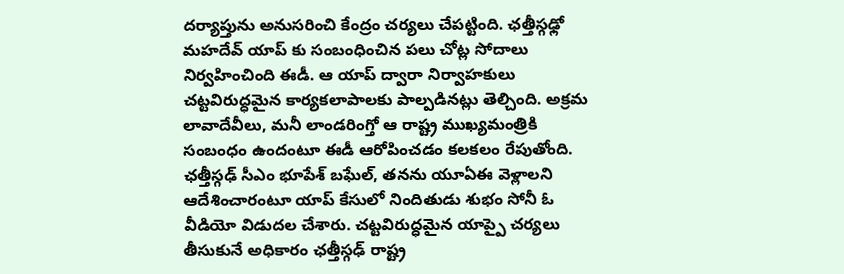దర్యాప్తును అనుసరించి కేంద్రం చర్యలు చేపట్టింది. ఛత్తీస్గఢ్లో మహదేవ్ యాప్ కు సంబంధించిన పలు చోట్ల సోదాలు నిర్వహించింది ఈడీ. ఆ యాప్ ద్వారా నిర్వాహకులు చట్టవిరుద్ధమైన కార్యకలాపాలకు పాల్పడినట్లు తెల్చింది. అక్రమ లావాదేవీలు, మనీ లాండరింగ్తో ఆ రాష్ట్ర ముఖ్యమంత్రికి సంబంధం ఉందంటూ ఈడీ ఆరోపించడం కలకలం రేపుతోంది. ఛత్తీస్గఢ్ సీఎం భూపేశ్ బఘేల్, తనను యూఏఈ వెళ్లాలని ఆదేశించారంటూ యాప్ కేసులో నిందితుడు శుభం సోనీ ఓ వీడియో విడుదల చేశారు. చట్టవిరుద్ధమైన యాప్పై చర్యలు తీసుకునే అధికారం ఛత్తీస్గఢ్ రాష్ట్ర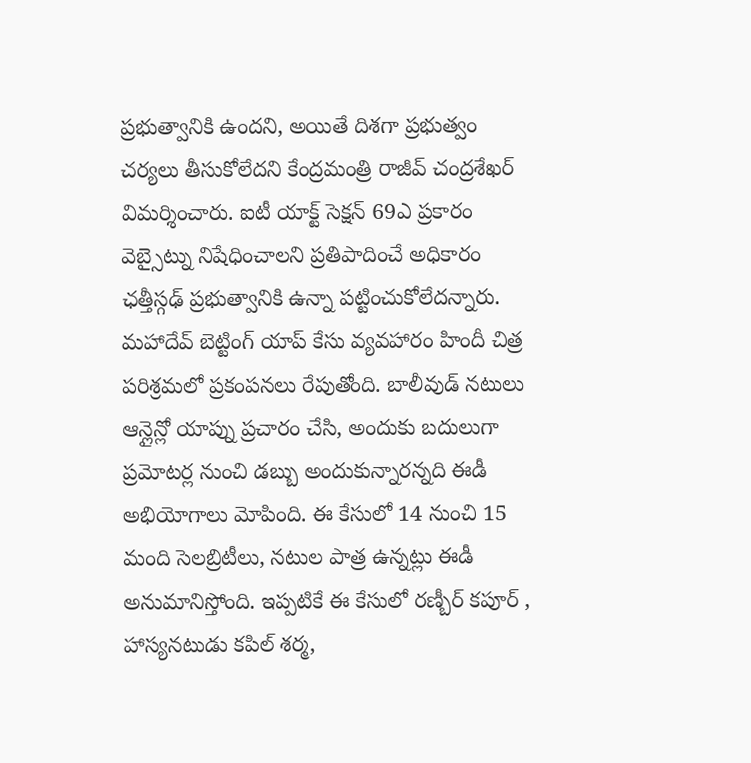ప్రభుత్వానికి ఉందని, అయితే దిశగా ప్రభుత్వం చర్యలు తీసుకోలేదని కేంద్రమంత్రి రాజీవ్ చంద్రశేఖర్ విమర్శించారు. ఐటీ యాక్ట్ సెక్షన్ 69ఎ ప్రకారం వెబ్సైట్ను నిషేధించాలని ప్రతిపాదించే అధికారం ఛత్తీస్గఢ్ ప్రభుత్వానికి ఉన్నా పట్టించుకోలేదన్నారు. మహాదేవ్ బెట్టింగ్ యాప్ కేసు వ్యవహారం హిందీ చిత్ర పరిశ్రమలో ప్రకంపనలు రేపుతోంది. బాలీవుడ్ నటులు ఆన్లైన్లో యాప్ను ప్రచారం చేసి, అందుకు బదులుగా ప్రమోటర్ల నుంచి డబ్బు అందుకున్నారన్నది ఈడీ అభియోగాలు మోపింది. ఈ కేసులో 14 నుంచి 15 మంది సెలబ్రిటీలు, నటుల పాత్ర ఉన్నట్లు ఈడీ అనుమానిస్తోంది. ఇప్పటికే ఈ కేసులో రణ్బీర్ కపూర్ , హాస్యనటుడు కపిల్ శర్మ,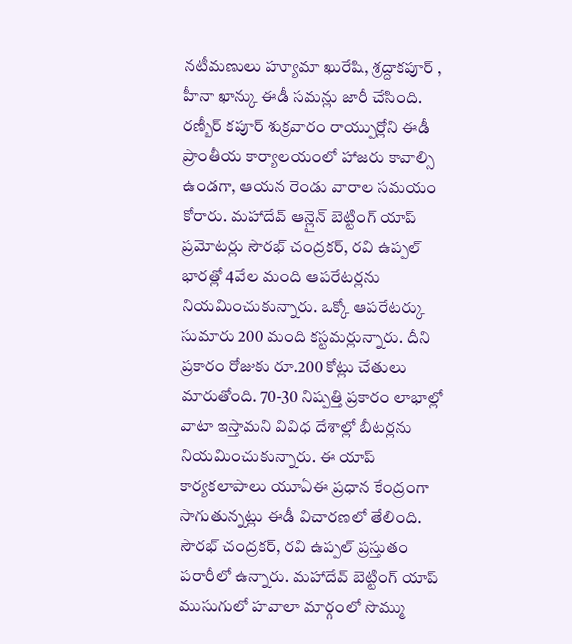నటీమణులు హ్యూమా ఖురేషి, శ్రద్దాకపూర్ , హీనా ఖాన్కు ఈడీ సమన్లు జారీ చేసింది. రణ్బీర్ కపూర్ శుక్రవారం రాయ్పుర్లోని ఈడీ ప్రాంతీయ కార్యాలయంలో హాజరు కావాల్సి ఉండగా, ఆయన రెండు వారాల సమయం కోరారు. మహాదేవ్ ఆన్లైన్ బెట్టింగ్ యాప్ ప్రమోటర్లు సౌరభ్ చంద్రకర్, రవి ఉప్పల్ భారత్లో 4వేల మంది ఆపరేటర్లను నియమించుకున్నారు. ఒక్కో ఆపరేటర్కు సుమారు 200 మంది కస్టమర్లున్నారు. దీని ప్రకారం రోజుకు రూ.200 కోట్లు చేతులు మారుతోంది. 70-30 నిష్పత్తి ప్రకారం లాభాల్లో వాటా ఇస్తామని వివిధ దేశాల్లో బీటర్లను నియమించుకున్నారు. ఈ యాప్ కార్యకలాపాలు యూఏఈ ప్రధాన కేంద్రంగా సాగుతున్నట్లు ఈడీ విచారణలో తేలింది. సౌరభ్ చంద్రకర్, రవి ఉప్పల్ ప్రస్తుతం పరారీలో ఉన్నారు. మహాదేవ్ బెట్టింగ్ యాప్ ముసుగులో హవాలా మార్గంలో సొమ్ము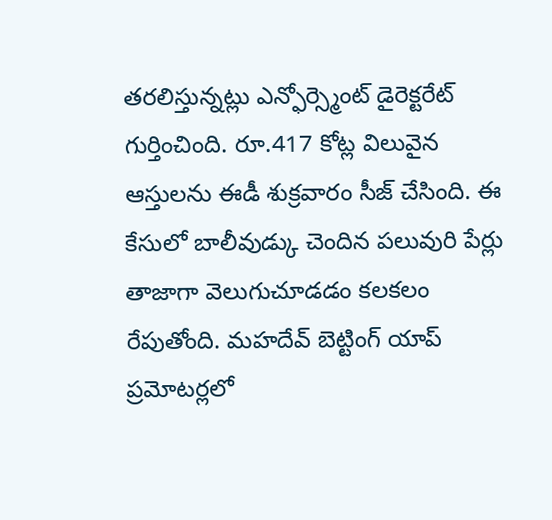తరలిస్తున్నట్లు ఎన్ఫోర్స్మెంట్ డైరెక్టరేట్ గుర్తించింది. రూ.417 కోట్ల విలువైన ఆస్తులను ఈడీ శుక్రవారం సీజ్ చేసింది. ఈ కేసులో బాలీవుడ్కు చెందిన పలువురి పేర్లు తాజాగా వెలుగుచూడడం కలకలం రేపుతోంది. మహదేవ్ బెట్టింగ్ యాప్ ప్రమోటర్లలో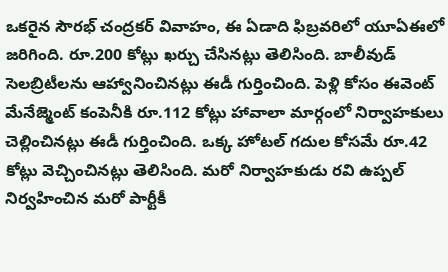ఒకరైన సౌరభ్ చంద్రకర్ వివాహం, ఈ ఏడాది ఫిబ్రవరిలో యూఏఈలో జరిగింది. రూ.200 కోట్లు ఖర్చు చేసినట్లు తెలిసింది. బాలీవుడ్ సెలబ్రిటీలను ఆహ్వానించినట్లు ఈడీ గుర్తించింది. పెళ్లి కోసం ఈవెంట్ మేనేజ్మెంట్ కంపెనీకి రూ.112 కోట్లు హావాలా మార్గంలో నిర్వాహకులు చెల్లించినట్లు ఈడీ గుర్తించింది. ఒక్క హోటల్ గదుల కోసమే రూ.42 కోట్లు వెచ్చించినట్లు తెలిసింది. మరో నిర్వాహకుడు రవి ఉప్పల్ నిర్వహించిన మరో పార్టీకీ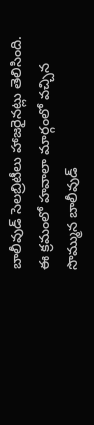బాలీవుడ్ సెలబ్రిటీలు హాజరైనట్లు తెలిసింది. ఈ క్రమంలో హవాలా మార్గంలో వచ్చిన సొమ్మున బాలీవుడ్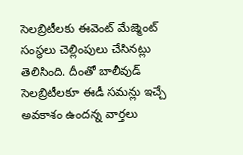సెలబ్రిటీలకు ఈవెంట్ మేజ్మెంట్ సంస్థలు చెల్లింపులు చేసినట్లు తెలిసింది. దీంతో బాలీవుడ్ సెలబ్రిటీలకూ ఈడీ సమన్లు ఇచ్చే అవకాశం ఉందన్న వార్తలు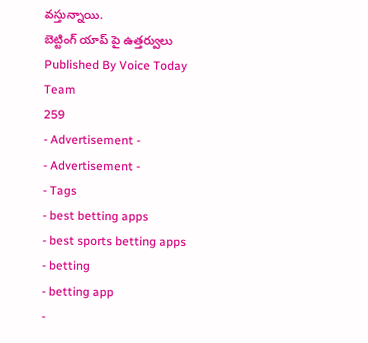వస్తున్నాయి.
బెట్టింగ్ యాప్ పై ఉత్తర్వులు
Published By Voice Today Team
259
- Advertisement -
- Advertisement -
- Tags
- best betting apps
- best sports betting apps
- betting
- betting app
-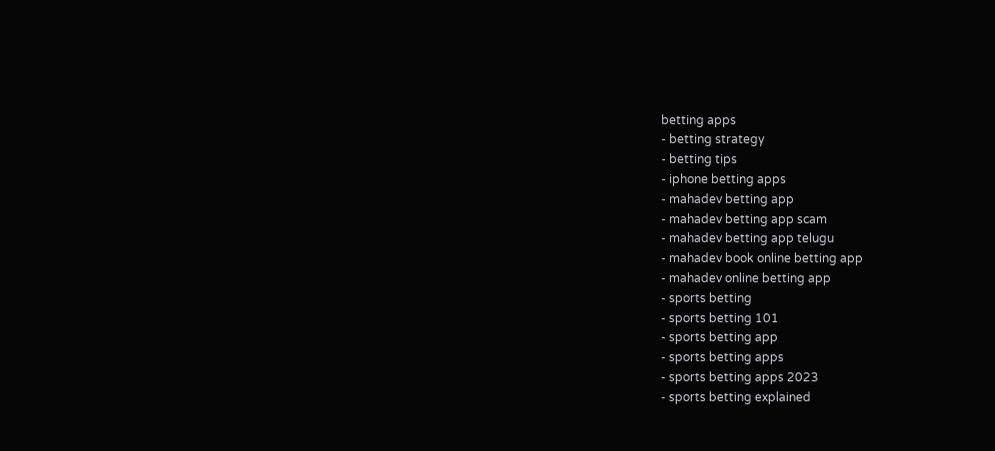betting apps
- betting strategy
- betting tips
- iphone betting apps
- mahadev betting app
- mahadev betting app scam
- mahadev betting app telugu
- mahadev book online betting app
- mahadev online betting app
- sports betting
- sports betting 101
- sports betting app
- sports betting apps
- sports betting apps 2023
- sports betting explained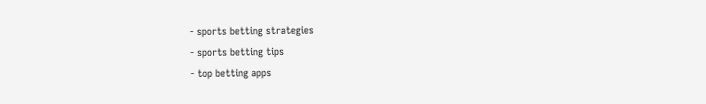- sports betting strategies
- sports betting tips
- top betting apps